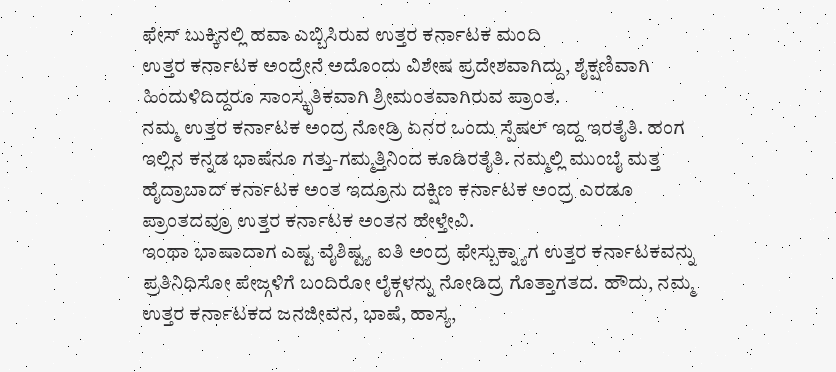ಫೇಸ್ ಬುಕ್ಕಿನಲ್ಲಿ ಹವಾ ಎಬ್ಬಿಸಿರುವ ಉತ್ತರ ಕರ್ನಾಟಕ ಮಂದಿ
ಉತ್ತರ ಕರ್ನಾಟಕ ಅಂದ್ರೇನೆ ಅದೊಂದು ವಿಶೇಷ ಪ್ರದೇಶವಾಗಿದ್ದು, ಶೈಕ್ಷಣಿವಾಗಿ ಹಿಂದುಳಿದಿದ್ದರೂ ಸಾಂಸ್ಕೃತಿಕವಾಗಿ ಶ್ರೀಮಂತವಾಗಿರುವ ಪ್ರಾಂತ.
ನಮ್ಮ ಉತ್ತರ ಕರ್ನಾಟಕ ಅಂದ್ರ ನೋಡ್ರಿ ಏನರ ಒಂದು ಸ್ಪೆಷಲ್ ಇದ್ದ ಇರತೈತಿ. ಹಂಗ ಇಲ್ಲಿನ ಕನ್ನಡ ಭಾಷೆನೂ ಗತ್ತು-ಗಮ್ಮತ್ತಿನಿಂದ ಕೂಡಿರತೈತಿ. ನಮ್ಮಲ್ಲಿ ಮುಂಬೈ ಮತ್ತ ಹೈದ್ರಾಬಾದ್ ಕರ್ನಾಟಕ ಅಂತ ಇದ್ರೂನು ದಕ್ಷಿಣ ಕರ್ನಾಟಕ ಅಂದ್ರ ಎರಡೂ ಪ್ರಾಂತದವ್ರೂ ಉತ್ತರ ಕರ್ನಾಟಕ ಅಂತನ ಹೇಳ್ತೇವಿ.
ಇಂಥಾ ಭಾಷಾದಾಗ ಎಷ್ಟ ವೈಶಿಷ್ಟ್ಯ ಐತಿ ಅಂದ್ರ ಫೇಸ್ಬುಕ್ನ್ಯಾಗ ಉತ್ತರ ಕರ್ನಾಟಕವನ್ನು ಪ್ರತಿನಿಧಿಸೋ ಪೇಜ್ಗಳಿಗೆ ಬಂದಿರೋ ಲೈಕ್ಗಳನ್ನು ನೋಡಿದ್ರ ಗೊತ್ತಾಗತದ. ಹೌದು, ನಮ್ಮ ಉತ್ತರ ಕರ್ನಾಟಕದ ಜನಜೀವನ, ಭಾಷೆ, ಹಾಸ್ಯ,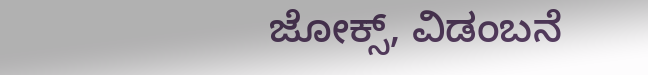ಜೋಕ್ಸ್, ವಿಡಂಬನೆ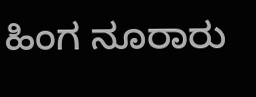ಹಿಂಗ ನೂರಾರು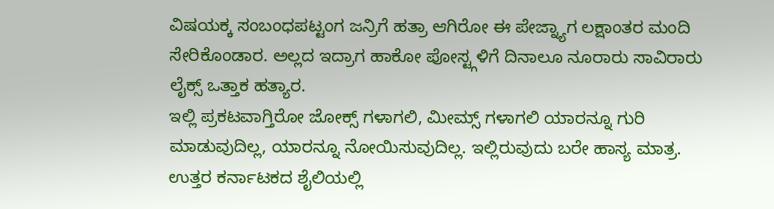ವಿಷಯಕ್ಕ ಸಂಬಂಧಪಟ್ಟಂಗ ಜನ್ರಿಗೆ ಹತ್ರಾ ಆಗಿರೋ ಈ ಪೇಜ್ನ್ಯಾಗ ಲಕ್ಷಾಂತರ ಮಂದಿ ಸೇರಿಕೊಂಡಾರ. ಅಲ್ಲದ ಇದ್ರಾಗ ಹಾಕೋ ಪೋಸ್ಟ್ಗಳಿಗೆ ದಿನಾಲೂ ನೂರಾರು ಸಾವಿರಾರು ಲೈಕ್ಸ್ ಒತ್ತಾಕ ಹತ್ಯಾರ.
ಇಲ್ಲಿ ಪ್ರಕಟವಾಗ್ತಿರೋ ಜೋಕ್ಸ್ ಗಳಾಗಲಿ, ಮೀಮ್ಸ್ ಗಳಾಗಲಿ ಯಾರನ್ನೂ ಗುರಿ ಮಾಡುವುದಿಲ್ಲ, ಯಾರನ್ನೂ ನೋಯಿಸುವುದಿಲ್ಲ. ಇಲ್ಲಿರುವುದು ಬರೇ ಹಾಸ್ಯ ಮಾತ್ರ. ಉತ್ತರ ಕರ್ನಾಟಕದ ಶೈಲಿಯಲ್ಲಿ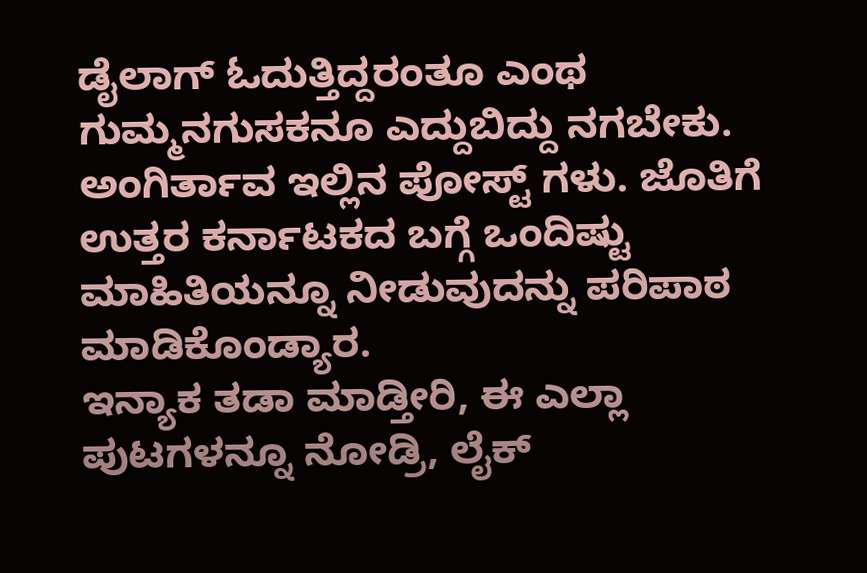ಡೈಲಾಗ್ ಓದುತ್ತಿದ್ದರಂತೂ ಎಂಥ ಗುಮ್ಮನಗುಸಕನೂ ಎದ್ದುಬಿದ್ದು ನಗಬೇಕು. ಅಂಗಿರ್ತಾವ ಇಲ್ಲಿನ ಪೋಸ್ಟ್ ಗಳು. ಜೊತಿಗೆ ಉತ್ತರ ಕರ್ನಾಟಕದ ಬಗ್ಗೆ ಒಂದಿಷ್ಟು ಮಾಹಿತಿಯನ್ನೂ ನೀಡುವುದನ್ನು ಪರಿಪಾಠ ಮಾಡಿಕೊಂಡ್ಯಾರ.
ಇನ್ಯಾಕ ತಡಾ ಮಾಡ್ತೀರಿ, ಈ ಎಲ್ಲಾ ಪುಟಗಳನ್ನೂ ನೋಡ್ರಿ, ಲೈಕ್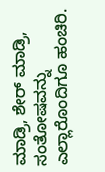ಮಾಡ್ರಿ, ಶೇರ್ ಮಾಡ್ರಿ, ಸಂತೋಷವನ್ನು ಎಲ್ಲಾರೊಂದಿಗೂ ಹಂಚಿರಿ.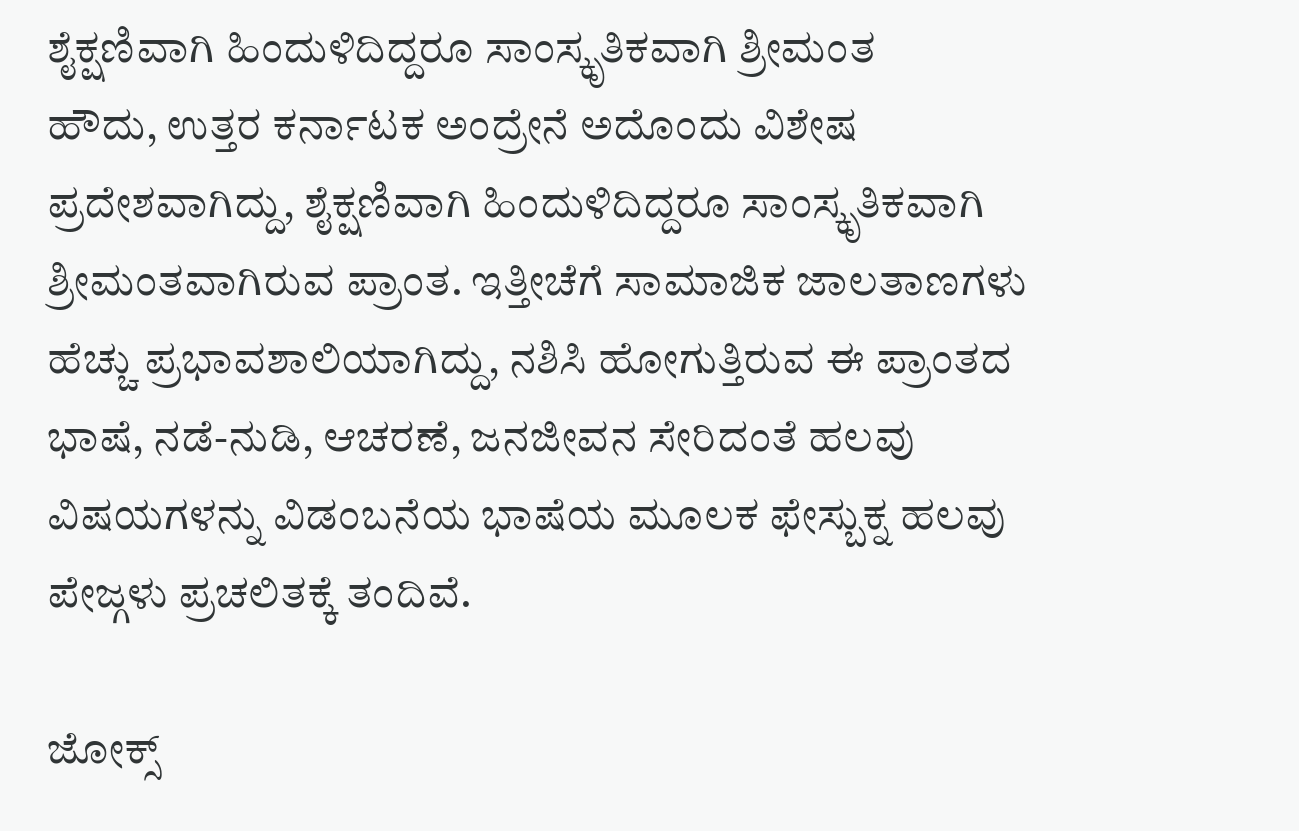ಶೈಕ್ಷಣಿವಾಗಿ ಹಿಂದುಳಿದಿದ್ದರೂ ಸಾಂಸ್ಕೃತಿಕವಾಗಿ ಶ್ರೀಮಂತ
ಹೌದು, ಉತ್ತರ ಕರ್ನಾಟಕ ಅಂದ್ರೇನೆ ಅದೊಂದು ವಿಶೇಷ ಪ್ರದೇಶವಾಗಿದ್ದು, ಶೈಕ್ಷಣಿವಾಗಿ ಹಿಂದುಳಿದಿದ್ದರೂ ಸಾಂಸ್ಕೃತಿಕವಾಗಿ ಶ್ರೀಮಂತವಾಗಿರುವ ಪ್ರಾಂತ. ಇತ್ತೀಚೆಗೆ ಸಾಮಾಜಿಕ ಜಾಲತಾಣಗಳು ಹೆಚ್ಚು ಪ್ರಭಾವಶಾಲಿಯಾಗಿದ್ದು, ನಶಿಸಿ ಹೋಗುತ್ತಿರುವ ಈ ಪ್ರಾಂತದ ಭಾಷೆ, ನಡೆ-ನುಡಿ, ಆಚರಣೆ, ಜನಜೀವನ ಸೇರಿದಂತೆ ಹಲವು ವಿಷಯಗಳನ್ನು ವಿಡಂಬನೆಯ ಭಾಷೆಯ ಮೂಲಕ ಫೇಸ್ಬುಕ್ನ ಹಲವು ಪೇಜ್ಗಳು ಪ್ರಚಲಿತಕ್ಕೆ ತಂದಿವೆ.

ಜೋಕ್ಸ್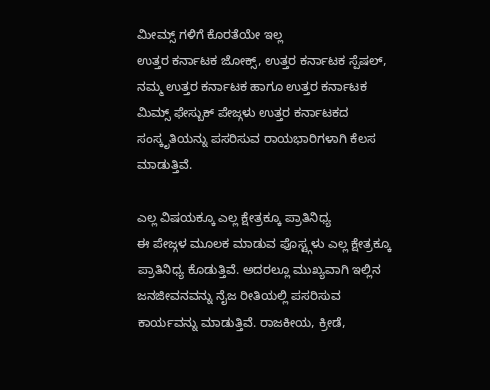ಮೀಮ್ಸ್ ಗಳಿಗೆ ಕೊರತೆಯೇ ಇಲ್ಲ
ಉತ್ತರ ಕರ್ನಾಟಕ ಜೋಕ್ಸ್, ಉತ್ತರ ಕರ್ನಾಟಕ ಸ್ಪೆಷಲ್, ನಮ್ಮ ಉತ್ತರ ಕರ್ನಾಟಕ ಹಾಗೂ ಉತ್ತರ ಕರ್ನಾಟಕ ಮಿಮ್ಸ್ ಫೇಸ್ಬುಕ್ ಪೇಜ್ಗಳು ಉತ್ತರ ಕರ್ನಾಟಕದ ಸಂಸ್ಕೃತಿಯನ್ನು ಪಸರಿಸುವ ರಾಯಭಾರಿಗಳಾಗಿ ಕೆಲಸ ಮಾಡುತ್ತಿವೆ.

ಎಲ್ಲ ವಿಷಯಕ್ಕೂ ಎಲ್ಲ ಕ್ಷೇತ್ರಕ್ಕೂ ಪ್ರಾತಿನಿಧ್ಯ
ಈ ಪೇಜ್ಗಳ ಮೂಲಕ ಮಾಡುವ ಪೊಸ್ಟ್ಗಳು ಎಲ್ಲ ಕ್ಷೇತ್ರಕ್ಕೂ ಪ್ರಾತಿನಿಧ್ಯ ಕೊಡುತ್ತಿವೆ. ಅದರಲ್ಲೂ ಮುಖ್ಯವಾಗಿ ಇಲ್ಲಿನ ಜನಜೀವನವನ್ನು ನೈಜ ರೀತಿಯಲ್ಲಿ ಪಸರಿಸುವ ಕಾರ್ಯವನ್ನು ಮಾಡುತ್ತಿವೆ. ರಾಜಕೀಯ, ಕ್ರೀಡೆ,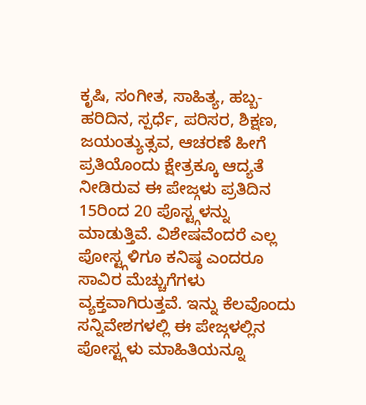ಕೃಷಿ, ಸಂಗೀತ, ಸಾಹಿತ್ಯ, ಹಬ್ಬ-ಹರಿದಿನ, ಸ್ಪರ್ಧೆ, ಪರಿಸರ, ಶಿಕ್ಷಣ, ಜಯಂತ್ಯುತ್ಸವ, ಆಚರಣೆ ಹೀಗೆ ಪ್ರತಿಯೊಂದು ಕ್ಷೇತ್ರಕ್ಕೂ ಆದ್ಯತೆ ನೀಡಿರುವ ಈ ಪೇಜ್ಗಳು ಪ್ರತಿದಿನ 15ರಿಂದ 20 ಪೊಸ್ಟ್ಗಳನ್ನು ಮಾಡುತ್ತಿವೆ. ವಿಶೇಷವೆಂದರೆ ಎಲ್ಲ ಪೋಸ್ಟ್ಗಳಿಗೂ ಕನಿಷ್ಠ ಎಂದರೂ ಸಾವಿರ ಮೆಚ್ಚುಗೆಗಳು ವ್ಯಕ್ತವಾಗಿರುತ್ತವೆ. ಇನ್ನು ಕೆಲವೊಂದು ಸನ್ನಿವೇಶಗಳಲ್ಲಿ ಈ ಪೇಜ್ಗಳಲ್ಲಿನ ಪೋಸ್ಟ್ಗಳು ಮಾಹಿತಿಯನ್ನೂ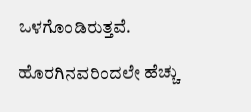ಒಳಗೊಂಡಿರುತ್ತವೆ.

ಹೊರಗಿನವರಿಂದಲೇ ಹೆಚ್ಚು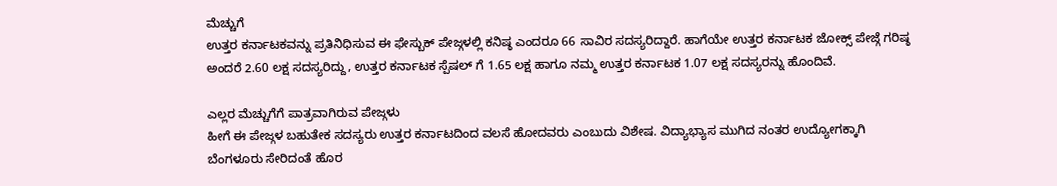ಮೆಚ್ಚುಗೆ
ಉತ್ತರ ಕರ್ನಾಟಕವನ್ನು ಪ್ರತಿನಿಧಿಸುವ ಈ ಫೇಸ್ಬುಕ್ ಪೇಜ್ಗಳಲ್ಲಿ ಕನಿಷ್ಠ ಎಂದರೂ 66 ಸಾವಿರ ಸದಸ್ಯರಿದ್ದಾರೆ. ಹಾಗೆಯೇ ಉತ್ತರ ಕರ್ನಾಟಕ ಜೋಕ್ಸ್ ಪೇಜ್ಗೆ ಗರಿಷ್ಠ ಅಂದರೆ 2.60 ಲಕ್ಷ ಸದಸ್ಯರಿದ್ದು, ಉತ್ತರ ಕರ್ನಾಟಕ ಸ್ಪೆಷಲ್ ಗೆ 1.65 ಲಕ್ಷ ಹಾಗೂ ನಮ್ಮ ಉತ್ತರ ಕರ್ನಾಟಕ 1.07 ಲಕ್ಷ ಸದಸ್ಯರನ್ನು ಹೊಂದಿವೆ.

ಎಲ್ಲರ ಮೆಚ್ಚುಗೆಗೆ ಪಾತ್ರವಾಗಿರುವ ಪೇಜ್ಗಳು
ಹೀಗೆ ಈ ಪೇಜ್ಗಳ ಬಹುತೇಕ ಸದಸ್ಯರು ಉತ್ತರ ಕರ್ನಾಟದಿಂದ ವಲಸೆ ಹೋದವರು ಎಂಬುದು ವಿಶೇಷ. ವಿದ್ಯಾಭ್ಯಾಸ ಮುಗಿದ ನಂತರ ಉದ್ಯೋಗಕ್ಕಾಗಿ ಬೆಂಗಳೂರು ಸೇರಿದಂತೆ ಹೊರ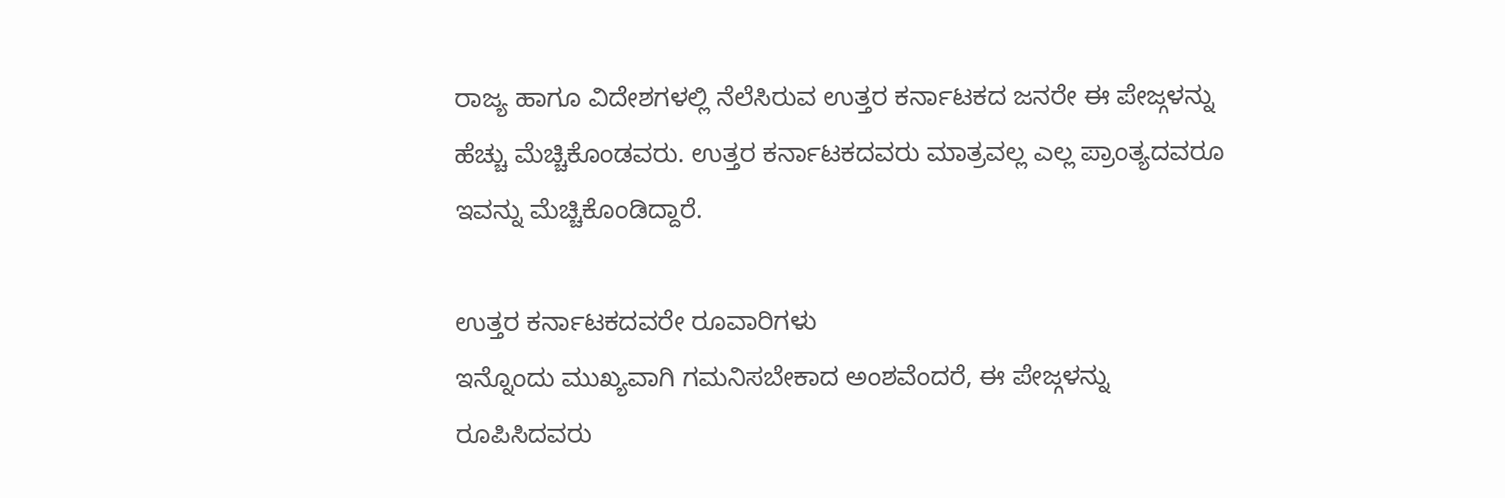ರಾಜ್ಯ ಹಾಗೂ ವಿದೇಶಗಳಲ್ಲಿ ನೆಲೆಸಿರುವ ಉತ್ತರ ಕರ್ನಾಟಕದ ಜನರೇ ಈ ಪೇಜ್ಗಳನ್ನು ಹೆಚ್ಚು ಮೆಚ್ಚಿಕೊಂಡವರು. ಉತ್ತರ ಕರ್ನಾಟಕದವರು ಮಾತ್ರವಲ್ಲ ಎಲ್ಲ ಪ್ರಾಂತ್ಯದವರೂ ಇವನ್ನು ಮೆಚ್ಚಿಕೊಂಡಿದ್ದಾರೆ.

ಉತ್ತರ ಕರ್ನಾಟಕದವರೇ ರೂವಾರಿಗಳು
ಇನ್ನೊಂದು ಮುಖ್ಯವಾಗಿ ಗಮನಿಸಬೇಕಾದ ಅಂಶವೆಂದರೆ, ಈ ಪೇಜ್ಗಳನ್ನು ರೂಪಿಸಿದವರು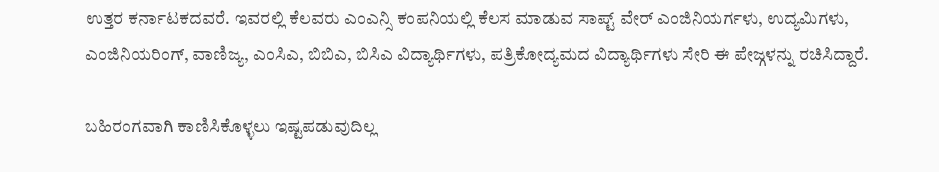ಉತ್ತರ ಕರ್ನಾಟಕದವರೆ. ಇವರಲ್ಲಿ ಕೆಲವರು ಎಂಎನ್ಸಿ ಕಂಪನಿಯಲ್ಲಿ ಕೆಲಸ ಮಾಡುವ ಸಾಪ್ಟ್ ವೇರ್ ಎಂಜಿನಿಯರ್ಗಳು, ಉದ್ಯಮಿಗಳು, ಎಂಜಿನಿಯರಿಂಗ್, ವಾಣಿಜ್ಯ, ಎಂಸಿಎ, ಬಿಬಿಎ, ಬಿಸಿಎ ವಿದ್ಯಾರ್ಥಿಗಳು, ಪತ್ರಿಕೋದ್ಯಮದ ವಿದ್ಯಾರ್ಥಿಗಳು ಸೇರಿ ಈ ಪೇಜ್ಗಳನ್ನು ರಚಿಸಿದ್ದಾರೆ.

ಬಹಿರಂಗವಾಗಿ ಕಾಣಿಸಿಕೊಳ್ಳಲು ಇಷ್ಟಪಡುವುದಿಲ್ಲ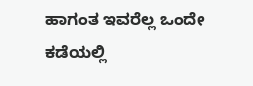ಹಾಗಂತ ಇವರೆಲ್ಲ ಒಂದೇ ಕಡೆಯಲ್ಲಿ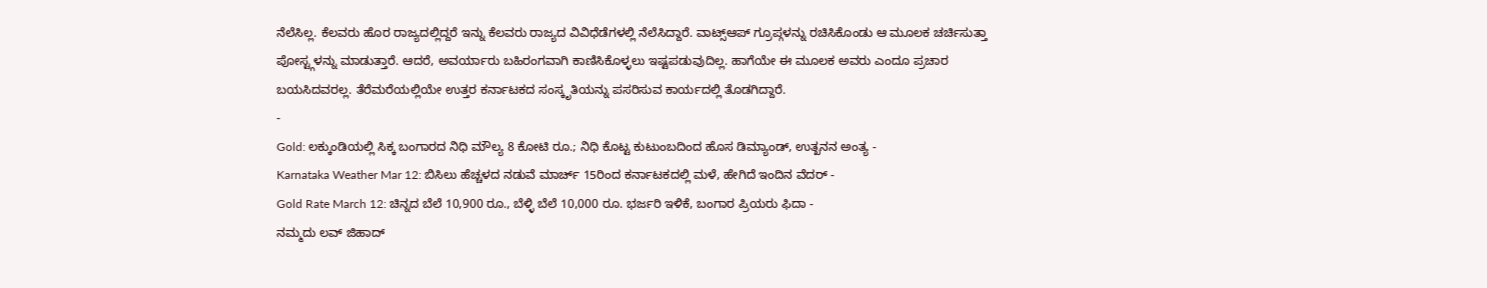ನೆಲೆಸಿಲ್ಲ. ಕೆಲವರು ಹೊರ ರಾಜ್ಯದಲ್ಲಿದ್ದರೆ ಇನ್ನು ಕೆಲವರು ರಾಜ್ಯದ ವಿವಿಧೆಡೆಗಳಲ್ಲಿ ನೆಲೆಸಿದ್ದಾರೆ. ವಾಟ್ಸ್ಆಪ್ ಗ್ರೂಪ್ಗಳನ್ನು ರಚಿಸಿಕೊಂಡು ಆ ಮೂಲಕ ಚರ್ಚಿಸುತ್ತಾ ಪೋಸ್ಟ್ಗಳನ್ನು ಮಾಡುತ್ತಾರೆ. ಆದರೆ, ಅವರ್ಯಾರು ಬಹಿರಂಗವಾಗಿ ಕಾಣಿಸಿಕೊಳ್ಳಲು ಇಷ್ಟಪಡುವುದಿಲ್ಲ. ಹಾಗೆಯೇ ಈ ಮೂಲಕ ಅವರು ಎಂದೂ ಪ್ರಚಾರ ಬಯಸಿದವರಲ್ಲ. ತೆರೆಮರೆಯಲ್ಲಿಯೇ ಉತ್ತರ ಕರ್ನಾಟಕದ ಸಂಸ್ಕೃತಿಯನ್ನು ಪಸರಿಸುವ ಕಾರ್ಯದಲ್ಲಿ ತೊಡಗಿದ್ದಾರೆ.
-
Gold: ಲಕ್ಕುಂಡಿಯಲ್ಲಿ ಸಿಕ್ಕ ಬಂಗಾರದ ನಿಧಿ ಮೌಲ್ಯ 8 ಕೋಟಿ ರೂ.; ನಿಧಿ ಕೊಟ್ಟ ಕುಟುಂಬದಿಂದ ಹೊಸ ಡಿಮ್ಯಾಂಡ್, ಉತ್ಖನನ ಅಂತ್ಯ -
Karnataka Weather Mar 12: ಬಿಸಿಲು ಹೆಚ್ಚಳದ ನಡುವೆ ಮಾರ್ಚ್ 15ರಿಂದ ಕರ್ನಾಟಕದಲ್ಲಿ ಮಳೆ, ಹೇಗಿದೆ ಇಂದಿನ ವೆದರ್ -
Gold Rate March 12: ಚಿನ್ನದ ಬೆಲೆ 10,900 ರೂ., ಬೆಳ್ಳಿ ಬೆಲೆ 10,000 ರೂ. ಭರ್ಜರಿ ಇಳಿಕೆ, ಬಂಗಾರ ಪ್ರಿಯರು ಫಿದಾ -
ನಮ್ಮದು ಲವ್ ಜಿಹಾದ್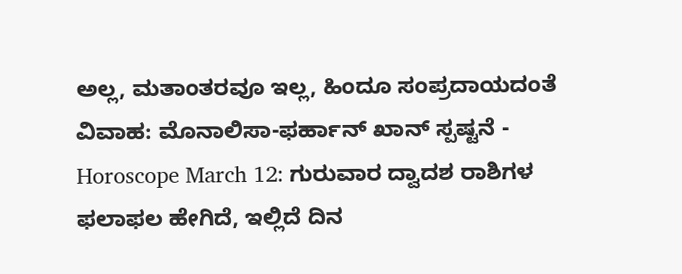ಅಲ್ಲ, ಮತಾಂತರವೂ ಇಲ್ಲ, ಹಿಂದೂ ಸಂಪ್ರದಾಯದಂತೆ ವಿವಾಹ: ಮೊನಾಲಿಸಾ-ಫರ್ಹಾನ್ ಖಾನ್ ಸ್ಪಷ್ಟನೆ -
Horoscope March 12: ಗುರುವಾರ ದ್ವಾದಶ ರಾಶಿಗಳ ಫಲಾಫಲ ಹೇಗಿದೆ, ಇಲ್ಲಿದೆ ದಿನ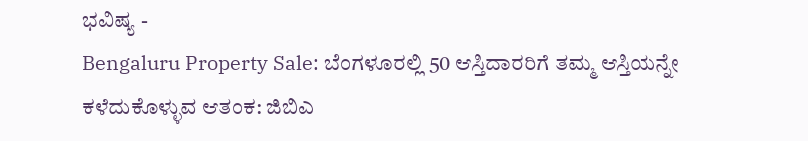ಭವಿಷ್ಯ -
Bengaluru Property Sale: ಬೆಂಗಳೂರಲ್ಲಿ 50 ಆಸ್ತಿದಾರರಿಗೆ ತಮ್ಮ ಆಸ್ತಿಯನ್ನೇ ಕಳೆದುಕೊಳ್ಳುವ ಆತಂಕ: ಜಿಬಿಎ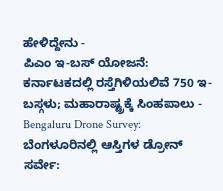ಹೇಳಿದ್ದೇನು -
ಪಿಎಂ ಇ-ಬಸ್ ಯೋಜನೆ: ಕರ್ನಾಟಕದಲ್ಲಿ ರಸ್ತೆಗಿಳಿಯಲಿವೆ 750 ಇ-ಬಸ್ಗಳು; ಮಹಾರಾಷ್ಟ್ರಕ್ಕೆ ಸಿಂಹಪಾಲು -
Bengaluru Drone Survey: ಬೆಂಗಳೂರಿನಲ್ಲಿ ಆಸ್ತಿಗಳ ಡ್ರೋನ್ ಸರ್ವೇ: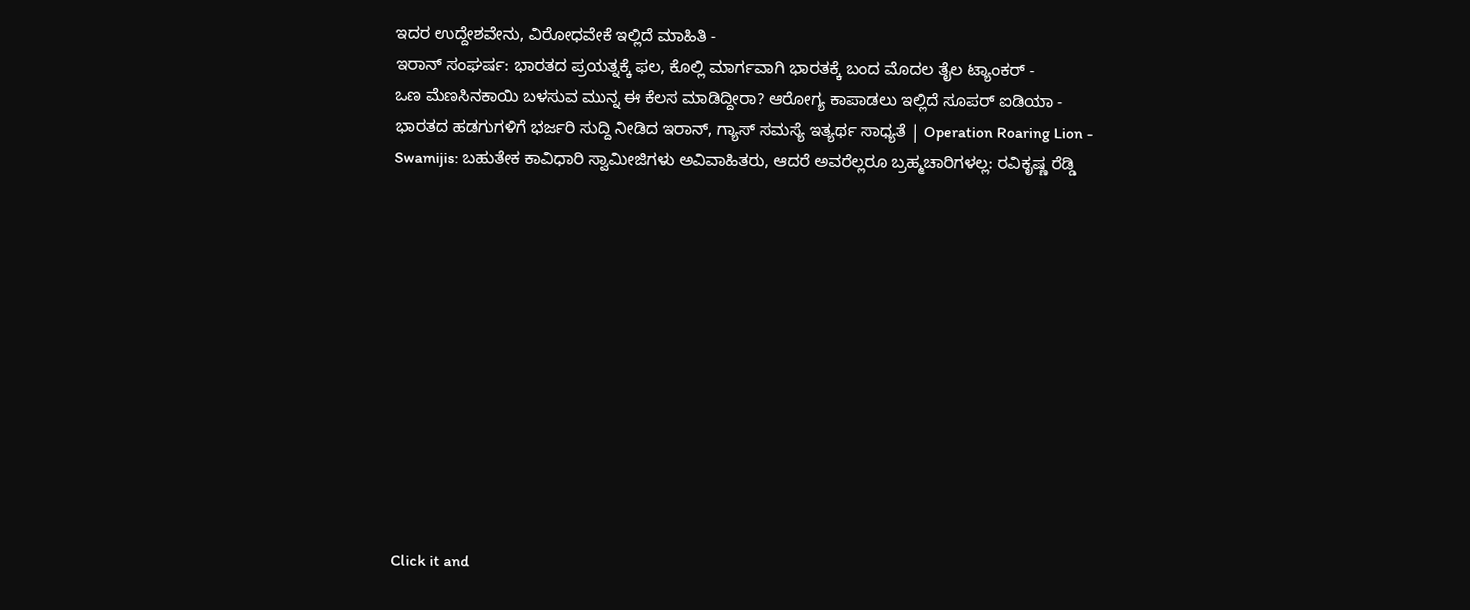ಇದರ ಉದ್ದೇಶವೇನು, ವಿರೋಧವೇಕೆ ಇಲ್ಲಿದೆ ಮಾಹಿತಿ -
ಇರಾನ್ ಸಂಘರ್ಷ: ಭಾರತದ ಪ್ರಯತ್ನಕ್ಕೆ ಫಲ, ಕೊಲ್ಲಿ ಮಾರ್ಗವಾಗಿ ಭಾರತಕ್ಕೆ ಬಂದ ಮೊದಲ ತೈಲ ಟ್ಯಾಂಕರ್ -
ಒಣ ಮೆಣಸಿನಕಾಯಿ ಬಳಸುವ ಮುನ್ನ ಈ ಕೆಲಸ ಮಾಡಿದ್ದೀರಾ? ಆರೋಗ್ಯ ಕಾಪಾಡಲು ಇಲ್ಲಿದೆ ಸೂಪರ್ ಐಡಿಯಾ -
ಭಾರತದ ಹಡಗುಗಳಿಗೆ ಭರ್ಜರಿ ಸುದ್ದಿ ನೀಡಿದ ಇರಾನ್, ಗ್ಯಾಸ್ ಸಮಸ್ಯೆ ಇತ್ಯರ್ಥ ಸಾಧ್ಯತೆ | Operation Roaring Lion -
Swamijis: ಬಹುತೇಕ ಕಾವಿಧಾರಿ ಸ್ವಾಮೀಜಿಗಳು ಅವಿವಾಹಿತರು, ಆದರೆ ಅವರೆಲ್ಲರೂ ಬ್ರಹ್ಮಚಾರಿಗಳಲ್ಲ: ರವಿಕೃಷ್ಣ ರೆಡ್ಡಿ












Click it and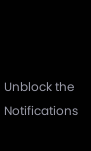Unblock the Notifications